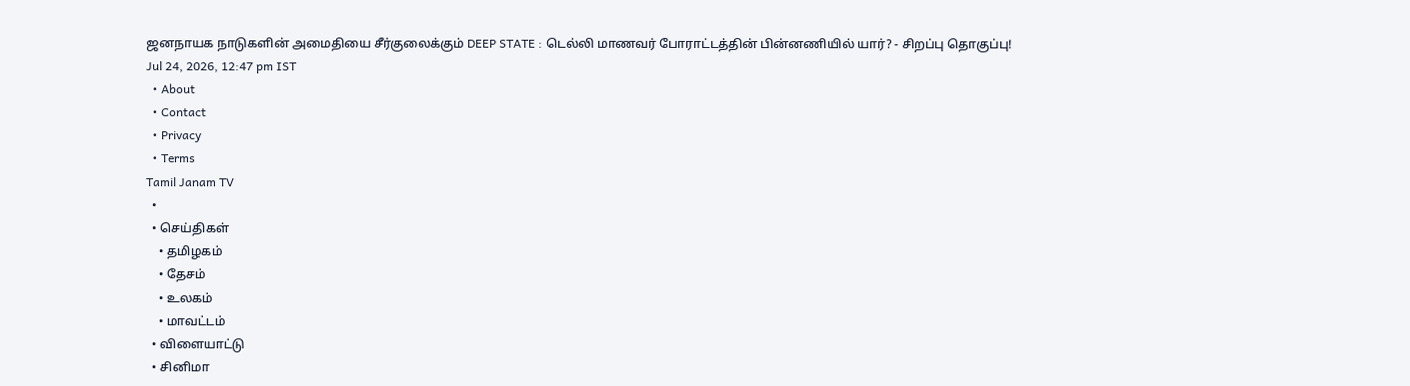ஜனநாயக நாடுகளின் அமைதியை சீர்குலைக்கும் DEEP STATE : டெல்லி மாணவர் போராட்டத்தின் பின்னணியில் யார்? - சிறப்பு தொகுப்பு!
Jul 24, 2026, 12:47 pm IST
  • About
  • Contact
  • Privacy
  • Terms
Tamil Janam TV
  •
  • செய்திகள்
    • தமிழகம்
    • தேசம்
    • உலகம்
    • மாவட்டம்
  • விளையாட்டு
  • சினிமா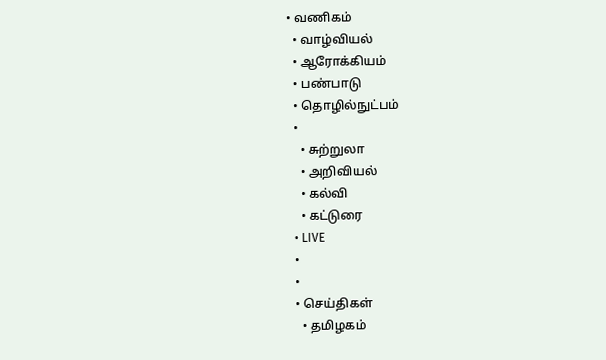• வணிகம்
  • வாழ்வியல்
  • ஆரோக்கியம்
  • பண்பாடு
  • தொழில்நுட்பம்
  •
    • சுற்றுலா
    • அறிவியல்
    • கல்வி
    • கட்டுரை
  • LIVE
  •
  •
  • செய்திகள்
    • தமிழகம்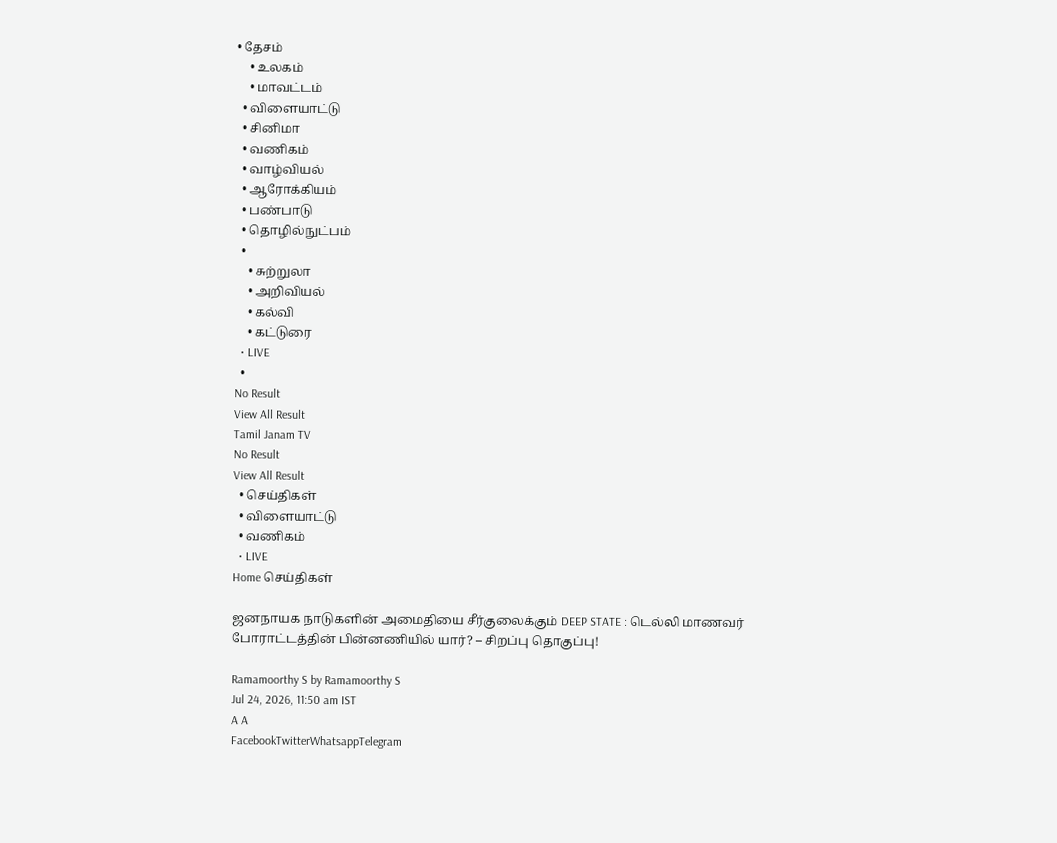• தேசம்
    • உலகம்
    • மாவட்டம்
  • விளையாட்டு
  • சினிமா
  • வணிகம்
  • வாழ்வியல்
  • ஆரோக்கியம்
  • பண்பாடு
  • தொழில்நுட்பம்
  •
    • சுற்றுலா
    • அறிவியல்
    • கல்வி
    • கட்டுரை
  • LIVE
  •
No Result
View All Result
Tamil Janam TV
No Result
View All Result
  • செய்திகள்
  • விளையாட்டு
  • வணிகம்
  • LIVE
Home செய்திகள்

ஜனநாயக நாடுகளின் அமைதியை சீர்குலைக்கும் DEEP STATE : டெல்லி மாணவர் போராட்டத்தின் பின்னணியில் யார்? – சிறப்பு தொகுப்பு!

Ramamoorthy S by Ramamoorthy S
Jul 24, 2026, 11:50 am IST
A A
FacebookTwitterWhatsappTelegram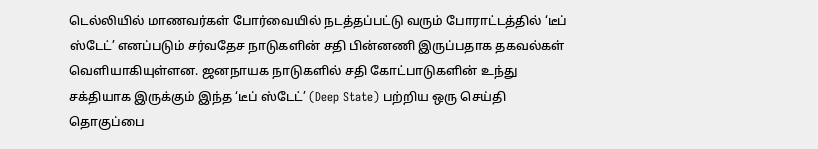டெல்லியில் மாணவர்கள் போர்வையில் நடத்தப்பட்டு வரும் போராட்டத்தில் ‘டீப் ஸ்டேட்’ எனப்படும் சர்வதேச நாடுகளின் சதி பின்னணி இருப்பதாக தகவல்கள் வெளியாகியுள்ளன. ஜனநாயக நாடுகளில் சதி கோட்பாடுகளின் உந்து சக்தியாக இருக்கும் இந்த ‘டீப் ஸ்டேட்’ (Deep State) பற்றிய ஒரு செய்தி தொகுப்பை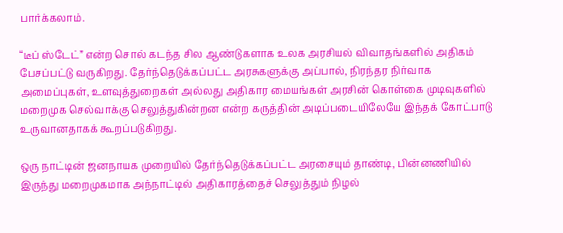பார்க்கலாம்.

“டீப் ஸ்டேட்” என்ற சொல் கடந்த சில ஆண்டுகளாக உலக அரசியல் விவாதங்களில் அதிகம் பேசப்பட்டு வருகிறது. தேர்ந்தெடுக்கப்பட்ட அரசுகளுக்கு அப்பால், நிரந்தர நிர்வாக அமைப்புகள், உளவுத்துறைகள் அல்லது அதிகார மையங்கள் அரசின் கொள்கை முடிவுகளில் மறைமுக செல்வாக்கு செலுத்துகின்றன என்ற கருத்தின் அடிப்படையிலேயே இந்தக் கோட்பாடு உருவானதாகக் கூறப்படுகிறது.

ஒரு நாட்டின் ஜனநாயக முறையில் தேர்ந்தெடுக்கப்பட்ட அரசையும் தாண்டி, பின்னணியில் இருந்து மறைமுகமாக அந்நாட்டில் அதிகாரத்தைச் செலுத்தும் நிழல்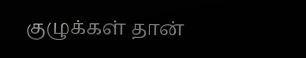குழுக்கள் தான்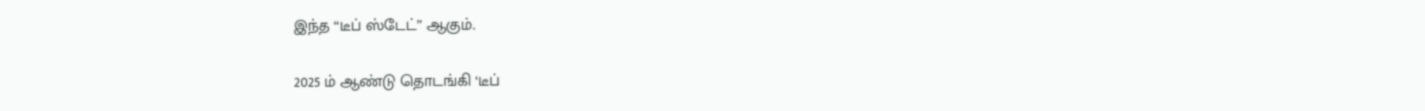இந்த “டீப் ஸ்டேட்” ஆகும்.

2025 ம் ஆண்டு தொடங்கி ‘டீப்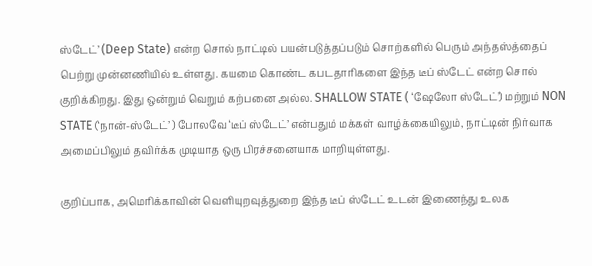ஸ்டேட்’ (Deep State) என்ற சொல் நாட்டில் பயன்படுத்தப்படும் சொற்களில் பெரும் அந்தஸ்த்தைப் பெற்று முன்னணியில் உள்ளது. கயமை கொண்ட கபடதாரிகளை இந்த டீப் ஸ்டேட் என்ற சொல் குறிக்கிறது. இது ஒன்றும் வெறும் கற்பனை அல்ல. SHALLOW STATE ( ‘ஷேலோ ஸ்டேட்’) மற்றும் NON STATE (‘நான்-ஸ்டேட்’ ) போலவே ‘டீப் ஸ்டேட்’ என்பதும் மக்கள் வாழ்க்கையிலும், நாட்டின் நிர்வாக அமைப்பிலும் தவிர்க்க முடியாத ஒரு பிரச்சனையாக மாறியுள்ளது.

குறிப்பாக, அமெரிக்காவின் வெளியுறவுத்துறை இந்த டீப் ஸ்டேட் உடன் இணைந்து உலக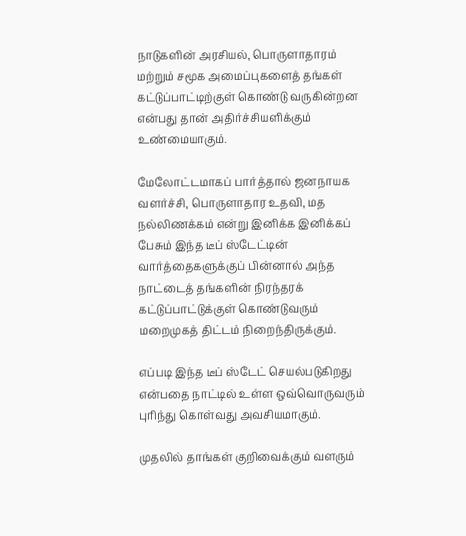நாடுகளின் அரசியல், பொருளாதாரம் மற்றும் சமூக அமைப்புகளைத் தங்கள் கட்டுப்பாட்டிற்குள் கொண்டு வருகின்றன என்பது தான் அதிர்ச்சியளிக்கும் உண்மையாகும்.

மேலோட்டமாகப் பார்த்தால் ஜனநாயக வளர்ச்சி, பொருளாதார உதவி, மத நல்லிணக்கம் என்று இனிக்க இனிக்கப் பேசும் இந்த டீப் ஸ்டேட்டின் வார்த்தைகளுக்குப் பின்னால் அந்த நாட்டைத் தங்களின் நிரந்தரக் கட்டுப்பாட்டுக்குள் கொண்டுவரும் மறைமுகத் திட்டம் நிறைந்திருக்கும்.

எப்படி இந்த டீப் ஸ்டேட் செயல்படுகிறது என்பதை நாட்டில் உள்ள ஒவ்வொருவரும் புரிந்து கொள்வது அவசியமாகும்.

முதலில் தாங்கள் குறிவைக்கும் வளரும்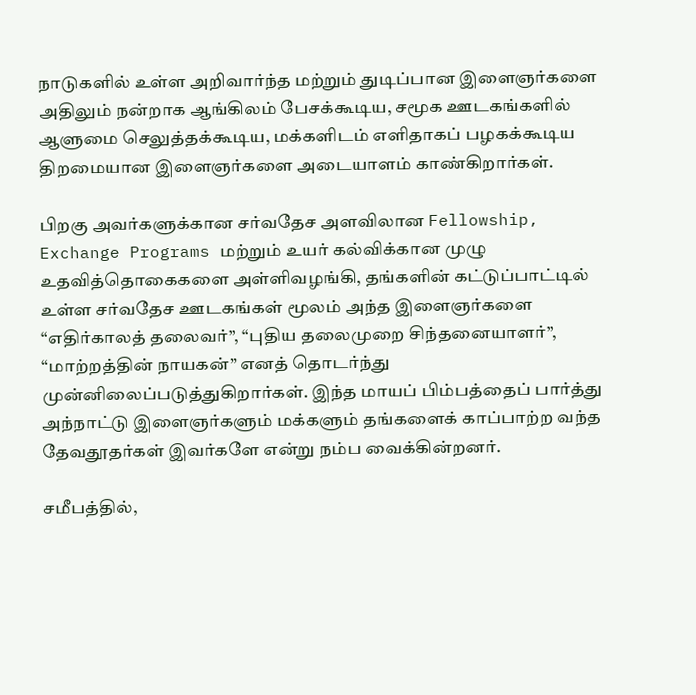நாடுகளில் உள்ள அறிவார்ந்த மற்றும் துடிப்பான இளைஞர்களை அதிலும் நன்றாக ஆங்கிலம் பேசக்கூடிய, சமூக ஊடகங்களில் ஆளுமை செலுத்தக்கூடிய, மக்களிடம் எளிதாகப் பழகக்கூடிய திறமையான இளைஞர்களை அடையாளம் காண்கிறார்கள்.

பிறகு அவர்களுக்கான சர்வதேச அளவிலான Fellowship, Exchange Programs மற்றும் உயர் கல்விக்கான முழு உதவித்தொகைகளை அள்ளிவழங்கி, தங்களின் கட்டுப்பாட்டில் உள்ள சர்வதேச ஊடகங்கள் மூலம் அந்த இளைஞர்களை “எதிர்காலத் தலைவர்”, “புதிய தலைமுறை சிந்தனையாளர்”, “மாற்றத்தின் நாயகன்” எனத் தொடர்ந்து முன்னிலைப்படுத்துகிறார்கள். இந்த மாயப் பிம்பத்தைப் பார்த்து அந்நாட்டு இளைஞர்களும் மக்களும் தங்களைக் காப்பாற்ற வந்த தேவதூதர்கள் இவர்களே என்று நம்ப வைக்கின்றனர்.

சமீபத்தில்,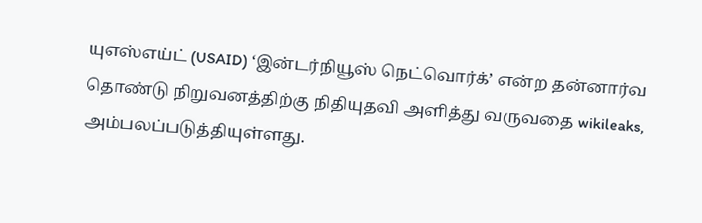யுஎஸ்எய்ட் (USAID) ‘இன்டர்நியூஸ் நெட்வொர்க்’ என்ற தன்னார்வ தொண்டு நிறுவனத்திற்கு நிதியுதவி அளித்து வருவதை wikileaks, அம்பலப்படுத்தியுள்ளது.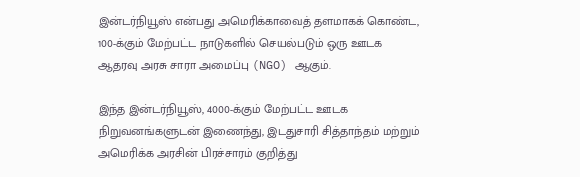இன்டர்நியூஸ் என்பது அமெரிக்காவைத் தளமாகக் கொண்ட, 100-க்கும் மேற்பட்ட நாடுகளில் செயல்படும் ஒரு ஊடக ஆதரவு அரசு சாரா அமைப்பு (NGO) ஆகும்.

இந்த இன்டர்நியூஸ், 4000-க்கும் மேற்பட்ட ஊடக நிறுவனங்களுடன் இணைந்து, இடதுசாரி சித்தாந்தம் மற்றும் அமெரிக்க அரசின் பிரச்சாரம் குறித்து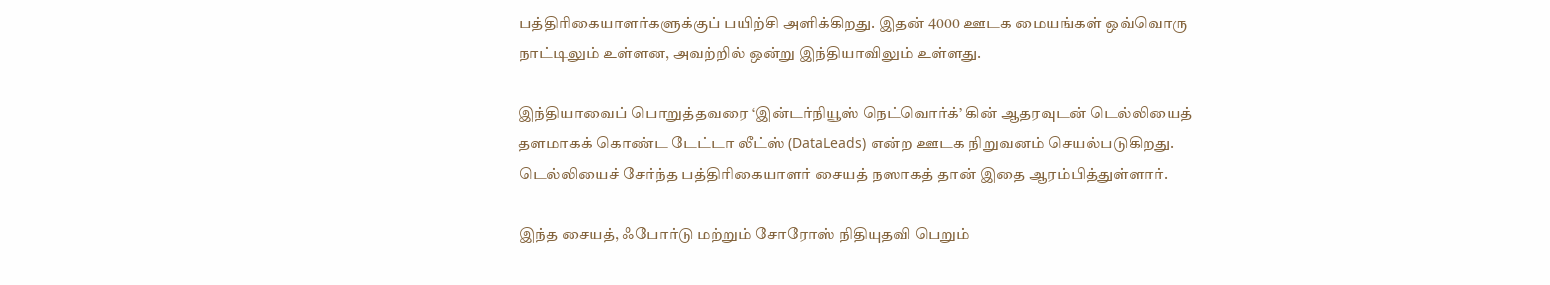பத்திரிகையாளர்களுக்குப் பயிற்சி அளிக்கிறது. இதன் 4000 ஊடக மையங்கள் ஒவ்வொரு நாட்டிலும் உள்ளன, அவற்றில் ஒன்று இந்தியாவிலும் உள்ளது.

இந்தியாவைப் பொறுத்தவரை ‘இன்டர்நியூஸ் நெட்வொர்க்’ கின் ஆதரவுடன் டெல்லியைத் தளமாகக் கொண்ட டேட்டா லீட்ஸ் (DataLeads) என்ற ஊடக நிறுவனம் செயல்படுகிறது. டெல்லியைச் சேர்ந்த பத்திரிகையாளர் சையத் நஸாகத் தான் இதை ஆரம்பித்துள்ளார்.

இந்த சையத், ஃபோர்டு மற்றும் சோரோஸ் நிதியுதவி பெறும்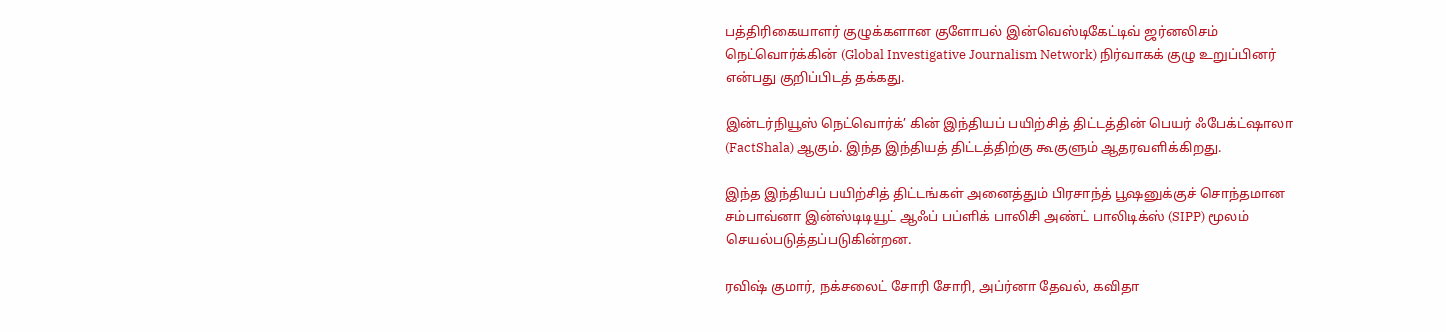பத்திரிகையாளர் குழுக்களான குளோபல் இன்வெஸ்டிகேட்டிவ் ஜர்னலிசம் நெட்வொர்க்கின் (Global Investigative Journalism Network) நிர்வாகக் குழு உறுப்பினர் என்பது குறிப்பிடத் தக்கது.

இன்டர்நியூஸ் நெட்வொர்க்’ கின் இந்தியப் பயிற்சித் திட்டத்தின் பெயர் ஃபேக்ட்ஷாலா (FactShala) ஆகும். இந்த இந்தியத் திட்டத்திற்கு கூகுளும் ஆதரவளிக்கிறது.

இந்த இந்தியப் பயிற்சித் திட்டங்கள் அனைத்தும் பிரசாந்த் பூஷனுக்குச் சொந்தமான சம்பாவ்னா இன்ஸ்டிடியூட் ஆஃப் பப்ளிக் பாலிசி அண்ட் பாலிடிக்ஸ் (SIPP) மூலம் செயல்படுத்தப்படுகின்றன.

ரவிஷ் குமார், நக்சலைட் சோரி சோரி, அப்ர்னா தேவல், கவிதா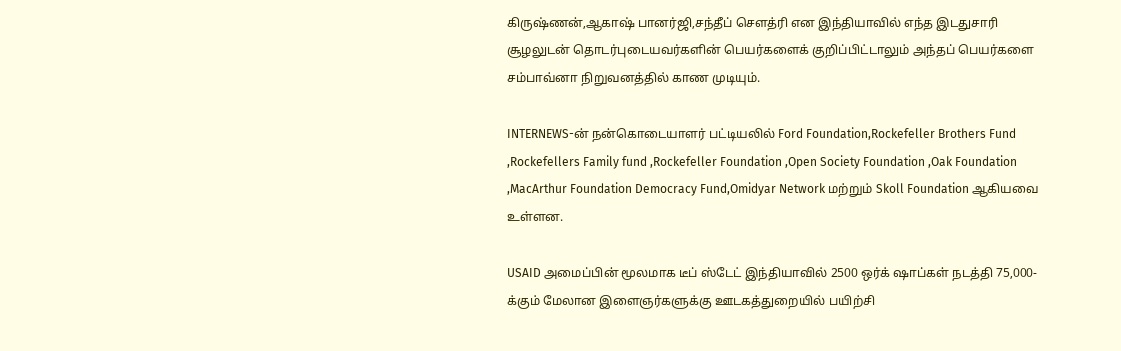கிருஷ்ணன்,ஆகாஷ் பானர்ஜி,சந்தீப் சௌத்ரி என இந்தியாவில் எந்த இடதுசாரி சூழலுடன் தொடர்புடையவர்களின் பெயர்களைக் குறிப்பிட்டாலும் அந்தப் பெயர்களை சம்பாவ்னா நிறுவனத்தில் காண முடியும்.

INTERNEWS-ன் நன்கொடையாளர் பட்டியலில் Ford Foundation,Rockefeller Brothers Fund ,Rockefellers Family fund ,Rockefeller Foundation ,Open Society Foundation ,Oak Foundation ,MacArthur Foundation Democracy Fund,Omidyar Network மற்றும் Skoll Foundation ஆகியவை உள்ளன.

USAID அமைப்பின் மூலமாக டீப் ஸ்டேட் இந்தியாவில் 2500 ஒர்க் ஷாப்கள் நடத்தி 75,000-க்கும் மேலான இளைஞர்களுக்கு ஊடகத்துறையில் பயிற்சி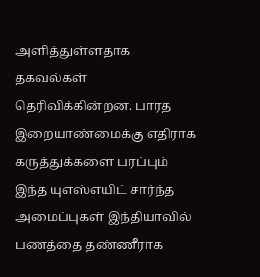அளித்துள்ளதாக தகவல்கள் தெரிவிக்கின்றன. பாரத இறையாண்மைக்கு எதிராக கருத்துக்களை பரப்பும் இந்த யுஎஸ்எயிட் சார்ந்த அமைப்புகள் இந்தியாவில் பணத்தை தண்ணீராக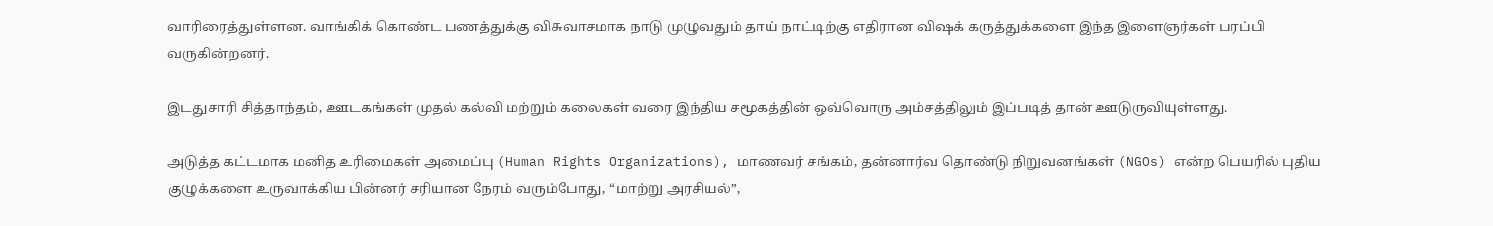வாரிரைத்துள்ளன. வாங்கிக் கொண்ட பணத்துக்கு விசுவாசமாக நாடு முழுவதும் தாய் நாட்டிற்கு எதிரான விஷக் கருத்துக்களை இந்த இளைஞர்கள் பரப்பி வருகின்றனர்.

இடதுசாரி சித்தாந்தம், ஊடகங்கள் முதல் கல்வி மற்றும் கலைகள் வரை இந்திய சமூகத்தின் ஒவ்வொரு அம்சத்திலும் இப்படித் தான் ஊடுருவியுள்ளது.

அடுத்த கட்டமாக மனித உரிமைகள் அமைப்பு (Human Rights Organizations), மாணவர் சங்கம், தன்னார்வ தொண்டு நிறுவனங்கள் (NGOs) என்ற பெயரில் புதிய குழுக்களை உருவாக்கிய பின்னர் சரியான நேரம் வரும்போது, “மாற்று அரசியல்”,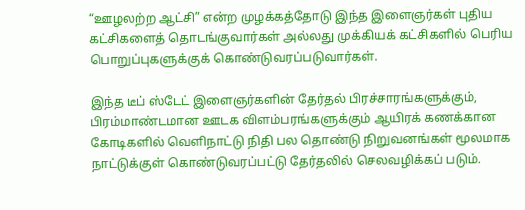“ஊழலற்ற ஆட்சி” என்ற முழக்கத்தோடு இந்த இளைஞர்கள் புதிய கட்சிகளைத் தொடங்குவார்கள் அல்லது முக்கியக் கட்சிகளில் பெரிய பொறுப்புகளுக்குக் கொண்டுவரப்படுவார்கள்.

இந்த டீப் ஸ்டேட் இளைஞர்களின் தேர்தல் பிரச்சாரங்களுக்கும், பிரம்மாண்டமான ஊடக விளம்பரங்களுக்கும் ஆயிரக் கணக்கான கோடிகளில் வெளிநாட்டு நிதி பல தொண்டு நிறுவனங்கள் மூலமாக நாட்டுக்குள் கொண்டுவரப்பட்டு தேர்தலில் செலவழிக்கப் படும்.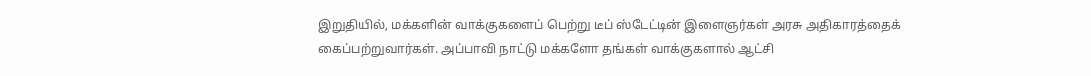இறுதியில், மக்களின் வாக்குகளைப் பெற்று டீப் ஸ்டேட்டின் இளைஞர்கள் அரசு அதிகாரத்தைக் கைப்பற்றுவார்கள். அப்பாவி நாட்டு மக்களோ தங்கள் வாக்குகளால் ஆட்சி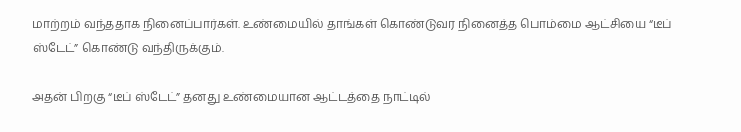மாற்றம் வந்ததாக நினைப்பார்கள். உண்மையில் தாங்கள் கொண்டுவர நினைத்த பொம்மை ஆட்சியை “டீப் ஸ்டேட்” கொண்டு வந்திருக்கும்.

அதன் பிறகு “டீப் ஸ்டேட்” தனது உண்மையான ஆட்டத்தை நாட்டில்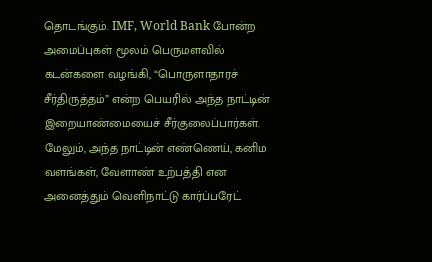தொடங்கும். IMF, World Bank போன்ற அமைப்புகள் மூலம் பெருமளவில் கடன்களை வழங்கி, “பொருளாதாரச் சீர்திருத்தம்” என்ற பெயரில் அந்த நாட்டின் இறையாண்மையைச் சீர்குலைப்பார்கள். மேலும், அந்த நாட்டின் எண்ணெய், கனிம வளங்கள், வேளாண் உற்பத்தி என அனைத்தும் வெளிநாட்டு கார்ப்பரேட்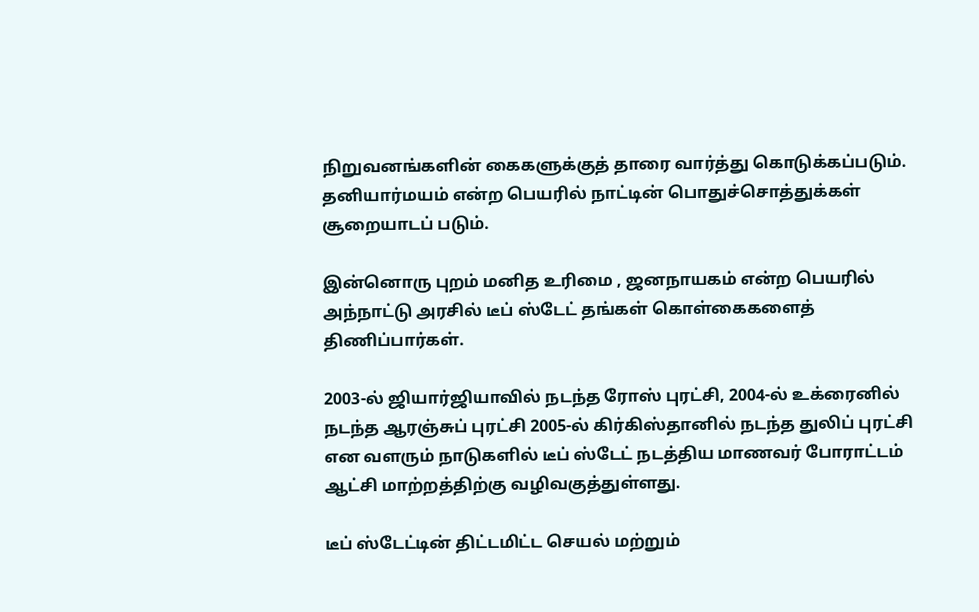நிறுவனங்களின் கைகளுக்குத் தாரை வார்த்து கொடுக்கப்படும். தனியார்மயம் என்ற பெயரில் நாட்டின் பொதுச்சொத்துக்கள் சூறையாடப் படும்.

இன்னொரு புறம் மனித உரிமை , ஜனநாயகம் என்ற பெயரில் அந்நாட்டு அரசில் டீப் ஸ்டேட் தங்கள் கொள்கைகளைத் திணிப்பார்கள்.

2003-ல் ஜியார்ஜியாவில் நடந்த ரோஸ் புரட்சி, 2004-ல் உக்ரைனில் நடந்த ஆரஞ்சுப் புரட்சி 2005-ல் கிர்கிஸ்தானில் நடந்த துலிப் புரட்சி என வளரும் நாடுகளில் டீப் ஸ்டேட் நடத்திய மாணவர் போராட்டம் ஆட்சி மாற்றத்திற்கு வழிவகுத்துள்ளது.

டீப் ஸ்டேட்டின் திட்டமிட்ட செயல் மற்றும்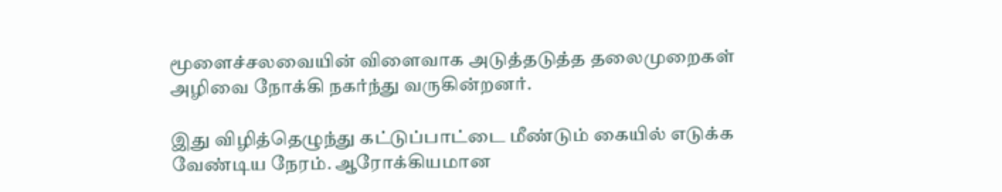மூளைச்சலவையின் விளைவாக அடுத்தடுத்த தலைமுறைகள் அழிவை நோக்கி நகர்ந்து வருகின்றனர்.

இது விழித்தெழுந்து கட்டுப்பாட்டை மீண்டும் கையில் எடுக்க வேண்டிய நேரம். ஆரோக்கியமான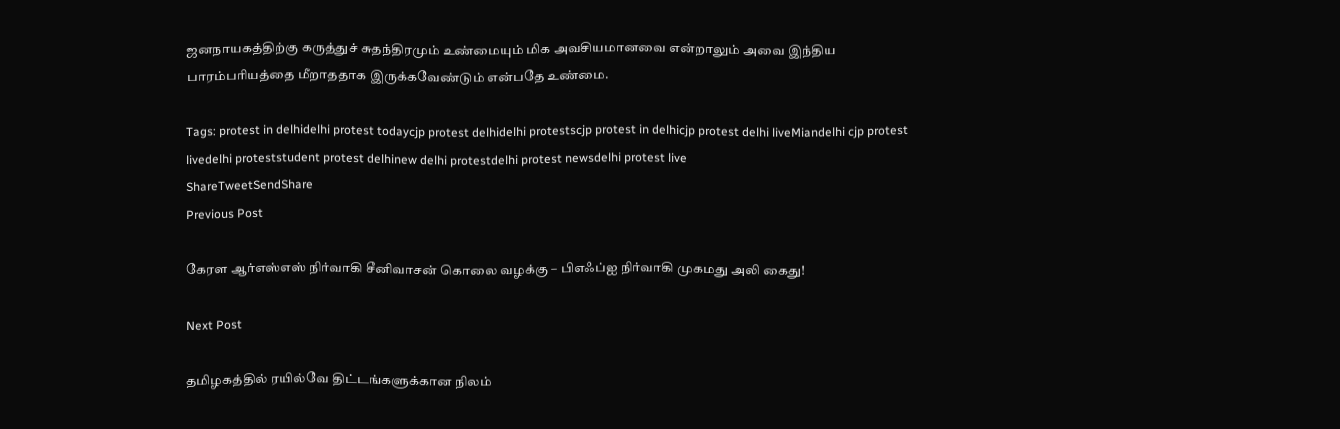ஜனநாயகத்திற்கு கருத்துச் சுதந்திரமும் உண்மையும் மிக அவசியமானவை என்றாலும் அவை இந்திய பாரம்பரியத்தை மீறாததாக இருக்கவேண்டும் என்பதே உண்மை.

Tags: protest in delhidelhi protest todaycjp protest delhidelhi protestscjp protest in delhicjp protest delhi liveMiandelhi cjp protest livedelhi proteststudent protest delhinew delhi protestdelhi protest newsdelhi protest live
ShareTweetSendShare
Previous Post

கேரள ஆர்எஸ்எஸ் நிர்வாகி சீனிவாசன் கொலை வழக்கு – பிஎஃப்ஐ நிர்வாகி முகமது அலி கைது!

Next Post

தமிழகத்தில் ரயில்வே திட்டங்களுக்கான நிலம்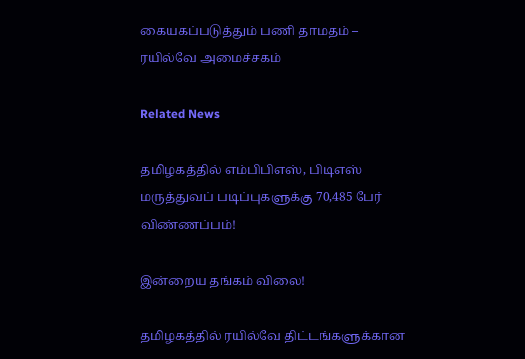கையகப்படுத்தும் பணி தாமதம் – ரயில்வே அமைச்சகம்

Related News

தமிழகத்தில் எம்பிபிஎஸ், பிடிஎஸ் மருத்துவப் படிப்புகளுக்கு 70,485 பேர் விண்ணப்பம்!

இன்றைய தங்கம் விலை!

தமிழகத்தில் ரயில்வே திட்டங்களுக்கான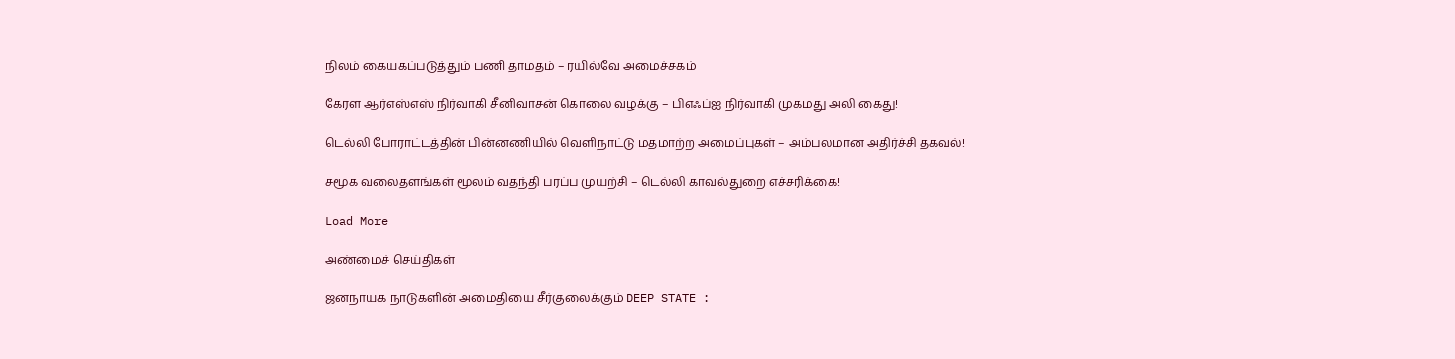நிலம் கையகப்படுத்தும் பணி தாமதம் – ரயில்வே அமைச்சகம்

கேரள ஆர்எஸ்எஸ் நிர்வாகி சீனிவாசன் கொலை வழக்கு – பிஎஃப்ஐ நிர்வாகி முகமது அலி கைது!

டெல்லி போராட்டத்தின் பின்னணியில் வெளிநாட்டு மதமாற்ற அமைப்புகள் – அம்பலமான அதிர்ச்சி தகவல்!

சமூக வலைதளங்கள் மூலம் வதந்தி பரப்ப முயற்சி – டெல்லி காவல்துறை எச்சரிக்கை!

Load More

அண்மைச் செய்திகள்

ஜனநாயக நாடுகளின் அமைதியை சீர்குலைக்கும் DEEP STATE :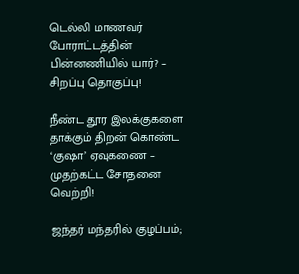டெல்லி மாணவர் போராட்டத்தின் பின்னணியில் யார்? – சிறப்பு தொகுப்பு!

நீண்ட தூர இலக்குகளை தாக்கும் திறன் கொண்ட ‘குஷா’ ஏவுகணை – முதற்கட்ட சோதனை வெற்றி!

ஜந்தர் மந்தரில் குழப்பம்;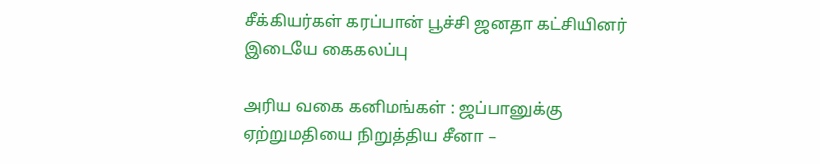சீக்கியர்கள் கரப்பான் பூச்சி ஜனதா கட்சியினர் இடையே கைகலப்பு

அரிய வகை கனிமங்கள் : ஜப்பானுக்கு ஏற்றுமதியை நிறுத்திய சீனா –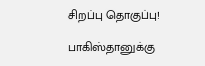சிறப்பு தொகுப்பு!

பாகிஸ்தானுக்கு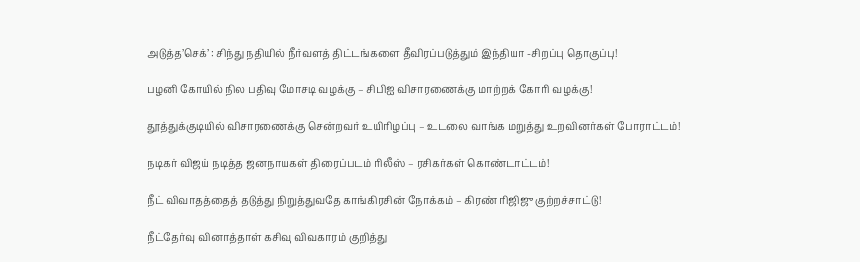அடுத்த’செக்’ : சிந்து நதியில் நீர்வளத் திட்டங்களை தீவிரப்படுத்தும் இந்தியா -சிறப்பு தொகுப்பு!

பழனி கோயில் நில பதிவு மோசடி வழக்கு – சிபிஐ விசாரணைக்கு மாற்றக் கோரி வழக்கு!

தூத்துக்குடியில் விசாரணைக்கு சென்றவர் உயிரிழப்பு – உடலை வாங்க மறுத்து உறவினர்கள் போராட்டம்!

நடிகர் விஜய் நடித்த ஜனநாயகள் திரைப்படம் ரிலீஸ் – ரசிகர்கள் கொண்டாட்டம்!

நீட் விவாதத்தைத் தடுத்து நிறுத்துவதே காங்கிரசின் நோக்கம் – கிரண் ரிஜிஜு குற்றச்சாட்டு!

நீட்தேர்வு வினாத்தாள் கசிவு விவகாரம் குறித்து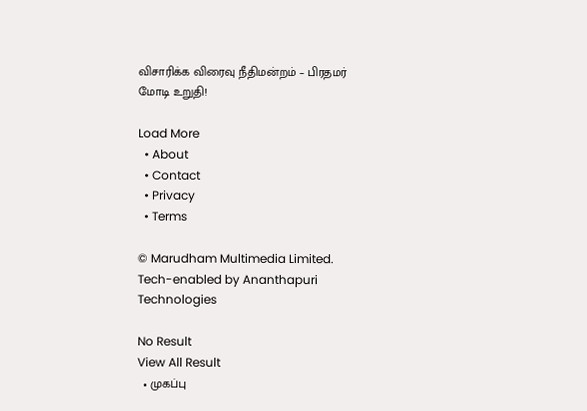விசாரிக்க விரைவு நீதிமன்றம் – பிரதமர் மோடி உறுதி!

Load More
  • About
  • Contact
  • Privacy
  • Terms

© Marudham Multimedia Limited.
Tech-enabled by Ananthapuri Technologies

No Result
View All Result
  • முகப்பு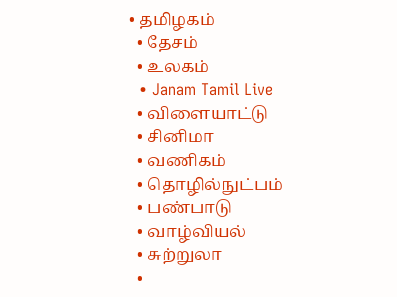• தமிழகம்
  • தேசம்
  • உலகம்
  • Janam Tamil Live
  • விளையாட்டு
  • சினிமா
  • வணிகம்
  • தொழில்நுட்பம்
  • பண்பாடு
  • வாழ்வியல்
  • சுற்றுலா
  •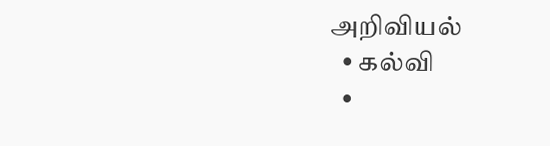அறிவியல்
  • கல்வி
  •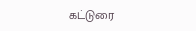கட்டுரை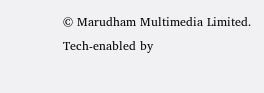© Marudham Multimedia Limited.
Tech-enabled by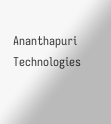Ananthapuri Technologies